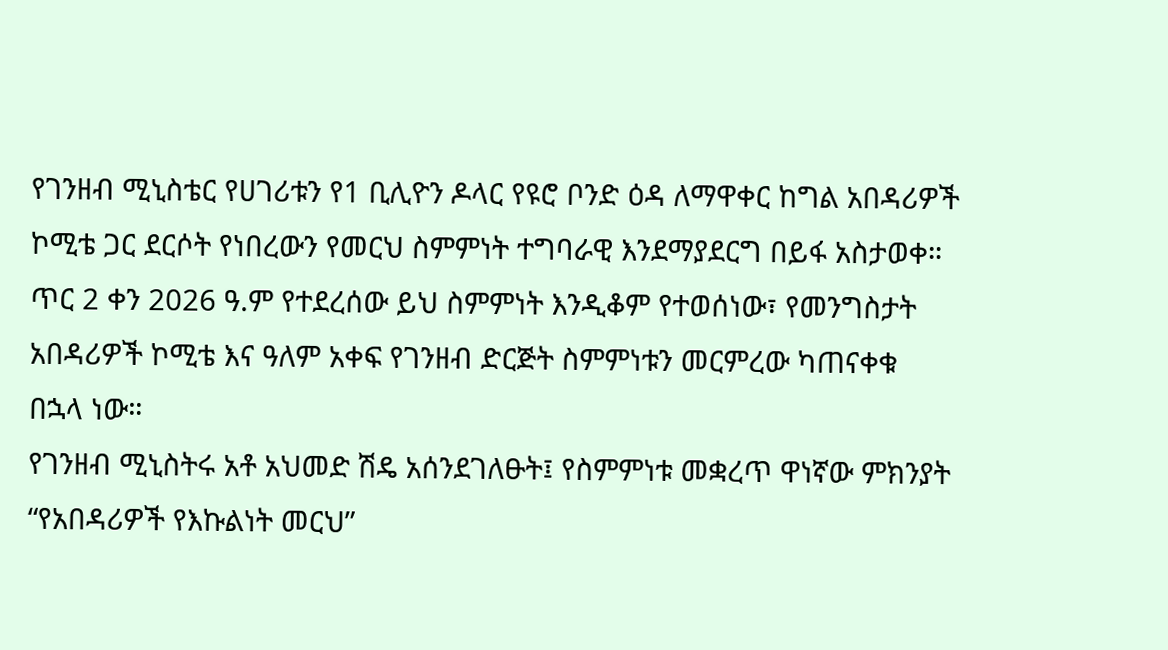የገንዘብ ሚኒስቴር የሀገሪቱን የ1 ቢሊዮን ዶላር የዩሮ ቦንድ ዕዳ ለማዋቀር ከግል አበዳሪዎች ኮሚቴ ጋር ደርሶት የነበረውን የመርህ ስምምነት ተግባራዊ እንደማያደርግ በይፋ አስታወቀ።
ጥር 2 ቀን 2026 ዓ.ም የተደረሰው ይህ ስምምነት እንዲቆም የተወሰነው፣ የመንግስታት አበዳሪዎች ኮሚቴ እና ዓለም አቀፍ የገንዘብ ድርጅት ስምምነቱን መርምረው ካጠናቀቁ በኋላ ነው።
የገንዘብ ሚኒስትሩ አቶ አህመድ ሽዴ አሰንደገለፁት፤ የስምምነቱ መቋረጥ ዋነኛው ምክንያት “የአበዳሪዎች የእኩልነት መርህ”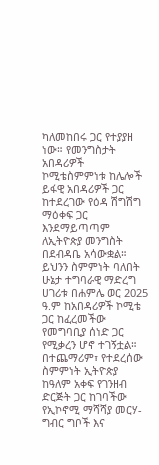ካለመከበሩ ጋር የተያያዘ ነው። የመንግስታት አበዳሪዎች ኮሚቴስምምነቱ ከሌሎች ይፋዊ አበዳሪዎች ጋር ከተደረገው የዕዳ ሽግሽግ ማዕቀፍ ጋር እንደማይጣጣም ለኢትዮጵያ መንግስት በደብዳቤ አሳውቋል።
ይህንን ስምምነት ባለበት ሁኔታ ተግባራዊ ማድረግ ሀገሪቱ በሐምሌ ወር 2025 ዓ.ም ከአበዳሪዎች ኮሚቴ ጋር ከፈረመችው የመግባቢያ ሰነድ ጋር የሚቃረን ሆኖ ተገኝቷል።
በተጨማሪም፣ የተደረሰው ስምምነት ኢትዮጵያ ከዓለም አቀፍ የገንዘብ ድርጅት ጋር ከገባችው የኢኮኖሚ ማሻሻያ መርሃ-ግብር ግቦች እና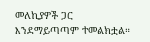መለኪያዎች ጋር እንደማይጣጣም ተመልክቷል።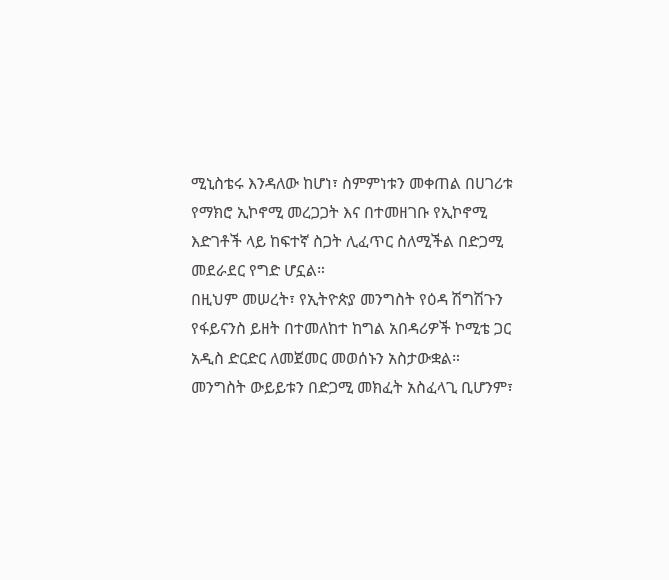ሚኒስቴሩ እንዳለው ከሆነ፣ ስምምነቱን መቀጠል በሀገሪቱ የማክሮ ኢኮኖሚ መረጋጋት እና በተመዘገቡ የኢኮኖሚ እድገቶች ላይ ከፍተኛ ስጋት ሊፈጥር ስለሚችል በድጋሚ መደራደር የግድ ሆኗል።
በዚህም መሠረት፣ የኢትዮጵያ መንግስት የዕዳ ሽግሽጉን የፋይናንስ ይዘት በተመለከተ ከግል አበዳሪዎች ኮሚቴ ጋር አዲስ ድርድር ለመጀመር መወሰኑን አስታውቋል።
መንግስት ውይይቱን በድጋሚ መክፈት አስፈላጊ ቢሆንም፣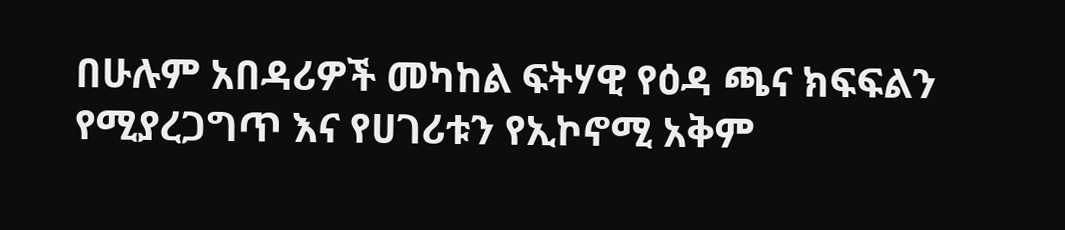በሁሉም አበዳሪዎች መካከል ፍትሃዊ የዕዳ ጫና ክፍፍልን የሚያረጋግጥ እና የሀገሪቱን የኢኮኖሚ አቅም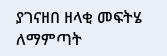ያገናዘበ ዘላቂ መፍትሄ ለማምጣት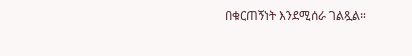በቁርጠኝነት እንደሚሰራ ገልጿል።